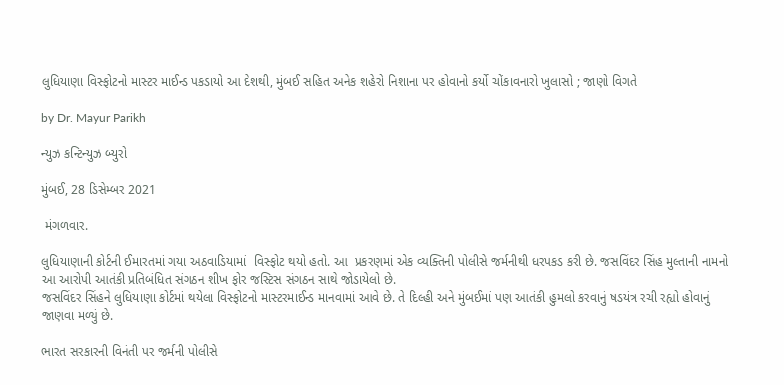લુધિયાણા વિસ્ફોટનો માસ્ટર માઈન્ડ પકડાયો આ દેશથી, મુંબઈ સહિત અનેક શહેરો નિશાના પર હોવાનો કર્યો ચોંકાવનારો ખુલાસો ; જાણો વિગતે

by Dr. Mayur Parikh

ન્યુઝ કન્ટિન્યુઝ બ્યુરો

મુંબઈ, 28 ડિસેમ્બર 2021

 મંગળવાર.

લુધિયાણાની કોર્ટની ઈમારતમાં ગયા અઠવાડિયામાં  વિસ્ફોટ થયો હતો. આ  પ્રકરણમાં એક વ્યક્તિની પોલીસે જર્મનીથી ધરપકડ કરી છે. જસવિંદર સિંહ મુલ્તાની નામનો આ આરોપી આતંકી પ્રતિબંધિત સંગઠન શીખ ફોર જસ્ટિસ સંગઠન સાથે જોડાયેલો છે.
જસવિંદર સિંહને લુધિયાણા કોર્ટમાં થયેલા વિસ્ફોટનો માસ્ટરમાઈન્ડ માનવામાં આવે છે. તે દિલ્હી અને મુંબઈમાં પણ આતંકી હુમલો કરવાનું ષડયંત્ર રચી રહ્યો હોવાનું જાણવા મળ્યું છે.

ભારત સરકારની વિનંતી પર જર્મની પોલીસે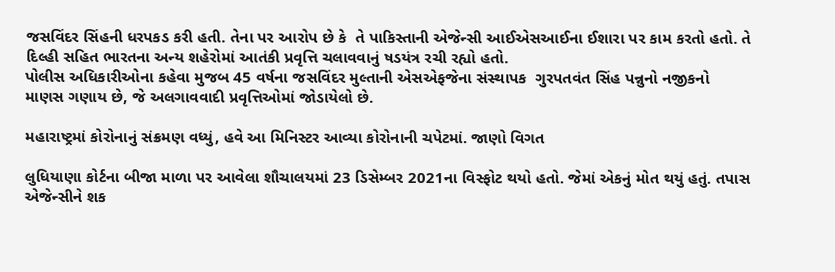જસવિંદર સિંહની ધરપકડ કરી હતી. તેના પર આરોપ છે કે  તે પાકિસ્તાની એજેન્સી આઈએસઆઈના ઈશારા પર કામ કરતો હતો. તે દિલ્હી સહિત ભારતના અન્ય શહેરોમાં આતંકી પ્રવૃત્તિ ચલાવવાનું ષડયંત્ર રચી રહ્યો હતો.
પોલીસ અધિકારીઓના કહેવા મુજબ 45 વર્ષના જસવિંદર મુલ્તાની એસએફજેના સંસ્થાપક  ગુરપતવંત સિંહ પન્નુનો નજીકનો માણસ ગણાય છે, જે અલગાવવાદી પ્રવૃત્તિઓમાં જોડાયેલો છે.

મહારાષ્ટ્રમાં કોરોનાનું સંક્રમણ વધ્યું, હવે આ મિનિસ્ટર આવ્યા કોરોનાની ચપેટમાં. જાણો વિગત

લુધિયાણા કોર્ટના બીજા માળા પર આવેલા શૌચાલયમાં 23 ડિસેમ્બર 2021ના વિસ્ફોટ થયો હતો. જેમાં એકનું મોત થયું હતું. તપાસ એજેન્સીને શક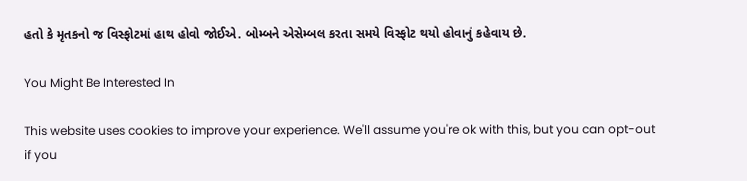હતો કે મૃતકનો જ વિસ્ફોટમાં હાથ હોવો જોઈએ. બોમ્બને એસેમ્બલ કરતા સમયે વિસ્ફોટ થયો હોવાનું કહેવાય છે.

You Might Be Interested In

This website uses cookies to improve your experience. We'll assume you're ok with this, but you can opt-out if you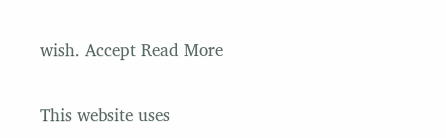wish. Accept Read More

This website uses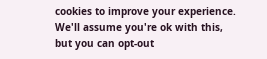cookies to improve your experience. We'll assume you're ok with this, but you can opt-out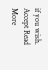if you wish. Accept Read More